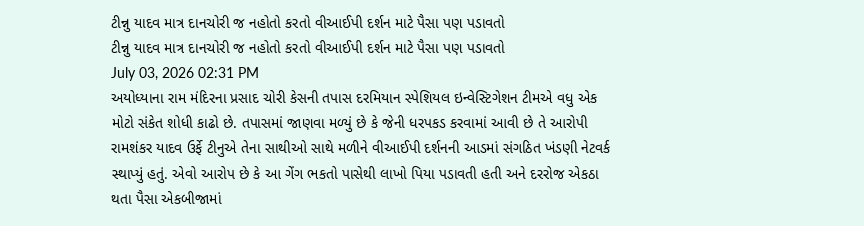ટીન્નુ યાદવ માત્ર દાનચોરી જ નહોતો કરતો વીઆઈપી દર્શન માટે પૈસા પણ પડાવતો
ટીન્નુ યાદવ માત્ર દાનચોરી જ નહોતો કરતો વીઆઈપી દર્શન માટે પૈસા પણ પડાવતો
July 03, 2026 02:31 PM
અયોધ્યાના રામ મંદિરના પ્રસાદ ચોરી કેસની તપાસ દરમિયાન સ્પેશિયલ ઇન્વેસ્ટિગેશન ટીમએ વધુ એક મોટો સંકેત શોધી કાઢો છે. તપાસમાં જાણવા મળ્યું છે કે જેની ધરપકડ કરવામાં આવી છે તે આરોપી રામશંકર યાદવ ઉર્ફે ટીનુએ તેના સાથીઓ સાથે મળીને વીઆઈપી દર્શનની આડમાં સંગઠિત ખંડણી નેટવર્ક સ્થાપ્યું હતું. એવો આરોપ છે કે આ ગેંગ ભકતો પાસેથી લાખો પિયા પડાવતી હતી અને દરરોજ એકઠા થતા પૈસા એકબીજામાં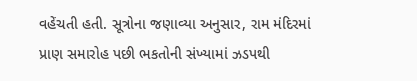વહેંચતી હતી. સૂત્રોના જણાવ્યા અનુસાર, રામ મંદિરમાં પ્રાણ સમારોહ પછી ભકતોની સંખ્યામાં ઝડપથી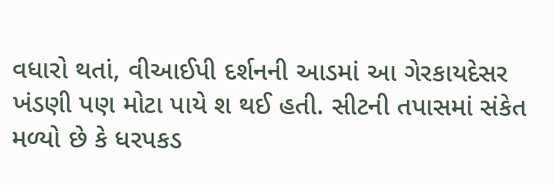વધારો થતાં, વીઆઈપી દર્શનની આડમાં આ ગેરકાયદેસર ખંડણી પણ મોટા પાયે શ થઈ હતી. સીટની તપાસમાં સંકેત મળ્યો છે કે ધરપકડ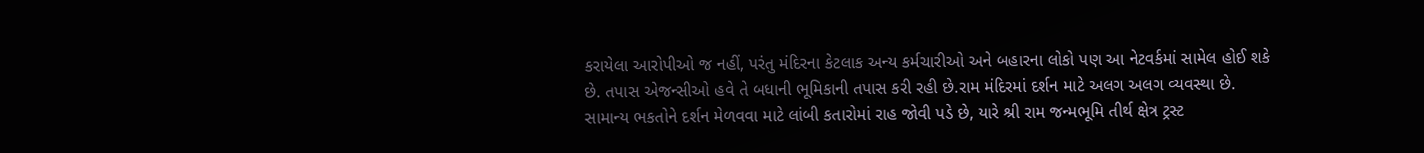કરાયેલા આરોપીઓ જ નહીં, પરંતુ મંદિરના કેટલાક અન્ય કર્મચારીઓ અને બહારના લોકો પણ આ નેટવર્કમાં સામેલ હોઈ શકે છે. તપાસ એજન્સીઓ હવે તે બધાની ભૂમિકાની તપાસ કરી રહી છે.રામ મંદિરમાં દર્શન માટે અલગ અલગ વ્યવસ્થા છે. સામાન્ય ભકતોને દર્શન મેળવવા માટે લાંબી કતારોમાં રાહ જોવી પડે છે, યારે શ્રી રામ જન્મભૂમિ તીર્થ ક્ષેત્ર ટ્રસ્ટ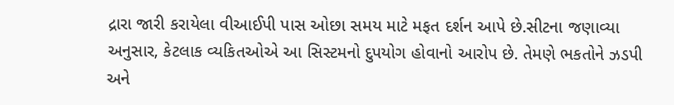દ્રારા જારી કરાયેલા વીઆઈપી પાસ ઓછા સમય માટે મફત દર્શન આપે છે.સીટના જણાવ્યા અનુસાર, કેટલાક વ્યકિતઓએ આ સિસ્ટમનો દુપયોગ હોવાનો આરોપ છે. તેમણે ભકતોને ઝડપી અને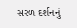સરળ દર્શનનું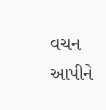વચન આપીને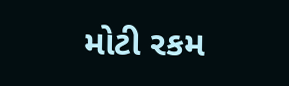મોટી રકમ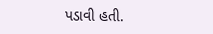પડાવી હતી.